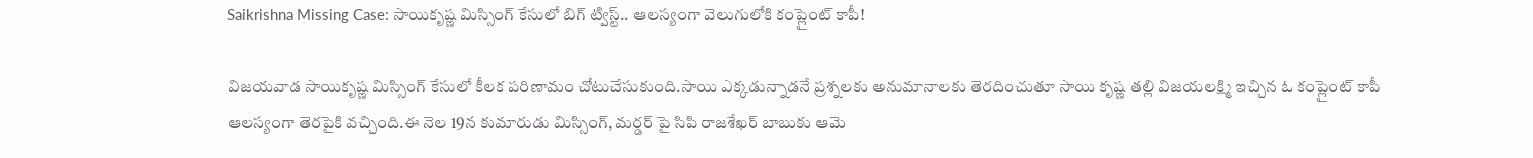Saikrishna Missing Case: సాయికృష్ణ మిస్సింగ్ కేసులో బిగ్‌ ట్విస్ట్.. ఆలస్యంగా వెలుగులోకి కంప్లైంట్ కాపీ!

విజయవాడ సాయికృష్ణ మిస్సింగ్ కేసులో కీలక పరిణామం చోటుచేసుకుంది.సాయి ఎక్కడున్నాడనే ప్రశ్నలకు అనుమానాలకు తెరదించుతూ సాయి కృష్ణ తల్లి విజయలక్ష్మి ఇచ్చిన ఓ కంప్లైంట్ కాపీ ఆలస్యంగా తెరపైకి వచ్చింది.ఈ నెల 19న కుమారుడు మిస్సింగ్, మర్డర్ పై సిపి రాజశేఖర్ బాబుకు ఆమె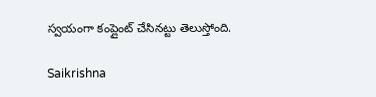స్వయంగా కంప్లైంట్ చేసినట్టు తెలుస్తోంది.

Saikrishna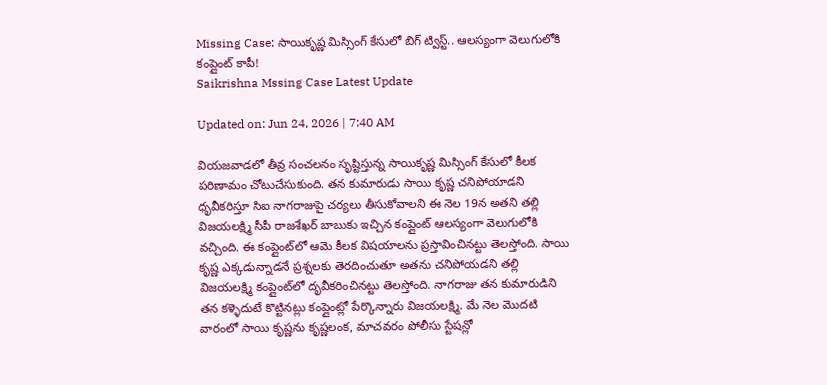Missing Case: సాయికృష్ణ మిస్సింగ్ కేసులో బిగ్‌ ట్విస్ట్.. ఆలస్యంగా వెలుగులోకి కంప్లైంట్ కాపీ!
Saikrishna Mssing Case Latest Update

Updated on: Jun 24, 2026 | 7:40 AM

వియజవాడలో తీవ్ర సంచలనం సృష్టిస్తున్న సాయికృష్ణ మిస్సింగ్ కేసులో కీలక పరిణామం చోటుచేసుకుంది. తన కుమారుడు సాయి కృష్ణ చనిపోయాడని ధృవీకరిస్తూ సిఐ నాగరాజుపై చర్యలు తీసుకోవాలని ఈ నెల 19న అతని తల్లి విజయలక్ష్మి సీపీ రాజశేఖర్ బాబుకు ఇచ్చిన కంప్లైంట్ ఆలస్యంగా వెలుగులోకి వచ్చింది. ఈ కంప్లైంట్‌లో ఆమె కీలక విషయాలను ప్రస్తావించినట్టు తెలస్తోంది. సాయి కృష్ణ ఎక్కడున్నాడనే ప్రశ్నలకు తెరదించుతూ అతను చనిపోయడని తల్లి విజయలక్ష్మి కంప్లైంట్‌లో దృవీకరించినట్టు తెలస్తోంది. నాగరాజు తన కుమారుడిని తన కళ్ళెదుటే కొట్టినట్లు కంప్లైంట్లో పేర్కొన్నారు విజయలక్ష్మి. మే నెల మొదటి వారంలో సాయి కృష్ణను కృష్ణలంక, మాచవరం పోలీసు స్టేషన్లో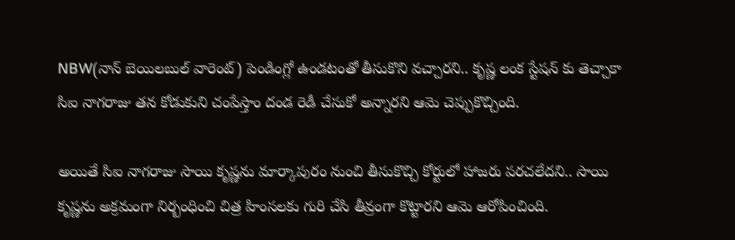NBW(నాన్ బెయిలబుల్ వారెంట్) పెండింగ్లో ఉండటంతో తీసుకొని వచ్చారని.. కృష్ణ లంక స్టేషన్ కు తెచ్చాకా సిఐ నాగరాజు తన కోడుకుని చంపేస్తాం దండ రెడీ చేసుకో అన్నారని ఆమె చెప్పుకొచ్చింది.

అయితే సిఐ నాగరాజు సాయి కృష్ణను మార్కాపురం నుంచి తీసుకొచ్చి కోర్టులో హాజరు పరచలేదని.. సాయి కృష్ణను అక్రమంగా నిర్బంధించి చిత్ర హింసలకు గురి చేసి తీవ్రంగా కొట్టారని ఆమె ఆరోపించింది.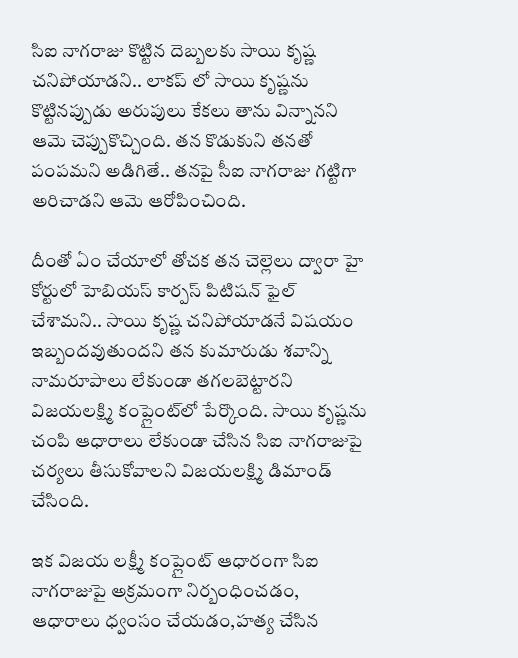సిఐ నాగరాజు కొట్టిన దెబ్బలకు సాయి కృష్ణ చనిపోయాడని.. లాకప్ లో సాయి కృష్ణను కొట్టినప్పుడు అరుపులు కేకలు తాను విన్నానని ఆమె చెప్పుకొచ్చింది. తన కొడుకుని తనతో పంపమని అడిగితే.. తనపై సీఐ నాగరాజు గట్టిగా అరిచాడని ఆమె ఆరోపించింది.

దీంతో ఏం చేయాలో తోచక తన చెల్లెలు ద్వారా హై కోర్టులో హెబియస్ కార్పస్ పిటిషన్ ఫైల్ చేశామని.. సాయి కృష్ణ చనిపోయాడనే విషయం ఇబ్బందవుతుందని తన కుమారుడు శవాన్ని నామరూపాలు లేకుండా తగలబెట్టారని విజయలక్ష్మి కంప్లైంట్‌లో పేర్కొంది. సాయి కృష్ణను చంపి ఆధారాలు లేకుండా చేసిన సిఐ నాగరాజుపై చర్యలు తీసుకోవాలని విజయలక్ష్మి డిమాండ్ చేసింది.

ఇక విజయ లక్ష్మీ కంప్లైంట్ ఆధారంగా సిఐ నాగరాజుపై అక్రమంగా నిర్బంధించడం, ఆధారాలు ధ్వంసం చేయడం,హత్య చేసిన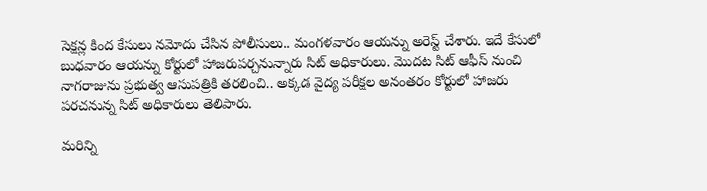సెక్షన్ల కింద కేసులు నమోదు చేసిన పోలీసులు.. మంగళవారం ఆయన్ను అరెస్ట్ చేశారు. ఇదే కేసులో బుధవారం ఆయన్ను కోర్టులో హాజరుపర్చనున్నారు సిట్ అధికారులు. మొదట సిట్ ఆఫీస్‌ నుంచి నాగరాజును ప్రభుత్వ ఆసుపత్రికి తరలించి.. అక్కడ వైద్య పరీక్షల అనంతరం కోర్టులో హాజరు పరచనున్న సిట్ అధికారులు తెలిపారు.

మరిన్ని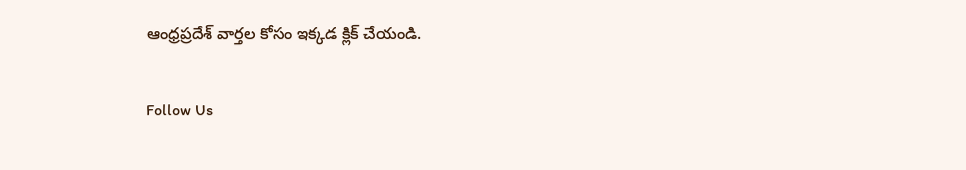ఆంధ్రప్రదేశ్ వార్తల కోసం ఇక్కడ క్లిక్ చేయండి.

Follow Us